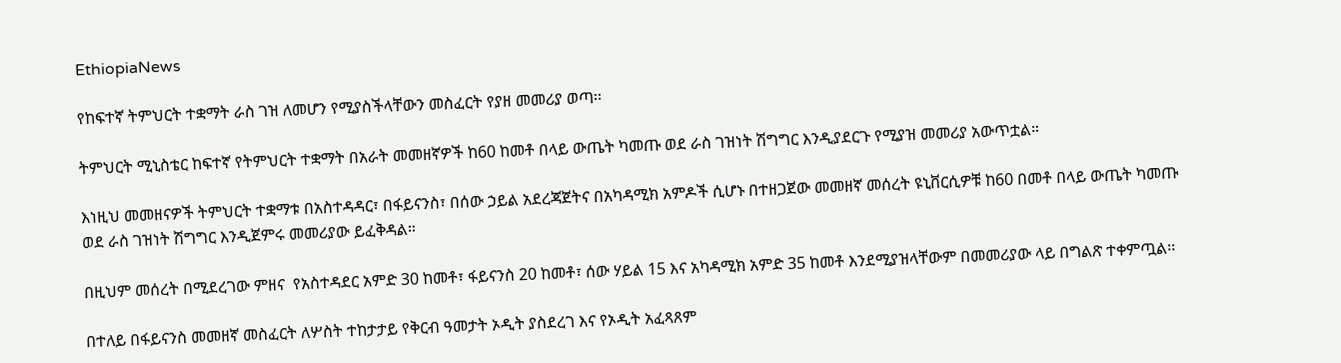EthiopiaNews

የከፍተኛ ትምህርት ተቋማት ራስ ገዝ ለመሆን የሚያስችላቸውን መስፈርት የያዘ መመሪያ ወጣ፡፡

ትምህርት ሚኒስቴር ከፍተኛ የትምህርት ተቋማት በአራት መመዘኛዎች ከ60 ከመቶ በላይ ውጤት ካመጡ ወደ ራስ ገዝነት ሽግግር እንዲያደርጉ የሚያዝ መመሪያ አውጥቷል።

እነዚህ መመዘናዎች ትምህርት ተቋማቱ በአስተዳዳር፣ በፋይናንስ፣ በሰው ኃይል አደረጃጀትና በአካዳሚክ አምዶች ሲሆኑ በተዘጋጀው መመዘኛ መሰረት ዩኒቨርሲዎቹ ከ60 በመቶ በላይ ውጤት ካመጡ ወደ ራስ ገዝነት ሽግግር እንዲጀምሩ መመሪያው ይፈቅዳል።

በዚህም መሰረት በሚደረገው ምዘና  የአስተዳደር አምድ 30 ከመቶ፣ ፋይናንስ 20 ከመቶ፣ ሰው ሃይል 15 እና አካዳሚክ አምድ 35 ከመቶ እንደሚያዝላቸውም በመመሪያው ላይ በግልጽ ተቀምጧል፡፡

በተለይ በፋይናንስ መመዘኛ መስፈርት ለሦስት ተከታታይ የቅርብ ዓመታት ኦዲት ያስደረገ እና የኦዲት አፈጻጸም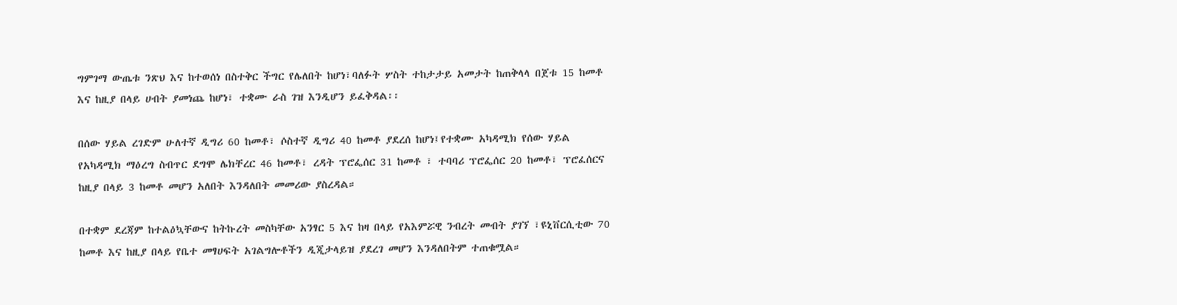ግምገማ ውጤቱ ንጽህ እና ከተወሰነ በስተቅር ችግር የሌለበት ከሆነ፣ባለፉት ሦስት ተከታታይ አመታት ከጠቅላላ በጀቱ 15 ከመቶ እና ከዚያ በላይ ሀብት ያመነጨ ከሆነ፣ ተቋሙ ራስ ገዝ እንዲሆን ይፈቅዳል፡፡

በሰው ሃይል ረገድም ሁለተኛ ዲግሪ 60 ከመቶ፣ ሶስተኛ ዲግሪ 40 ከመቶ ያደረሰ ከሆነ፤የተቋሙ አካዳሚክ የሰው ሃይል የአካዳሚክ ማዕረግ ስብጥር ደግሞ ሌክቸረር 46 ከመቶ፣ ረዳት ፕሮፌሰር 31 ከመቶ ፣ ተባባሪ ፕሮፌሰር 20 ከመቶ፣ ፕሮፈሰርና ከዚያ በላይ 3 ከመቶ መሆን አለበት እንዳለበት መመሪው ያስረዳል።

በተቋም ደረጃም ከተልዕኳቸውና ከትኩረት መስካቸው አንፃር 5 እና ከዛ በላይ የአእምሯዊ ንብረት መብት ያገኘ ፣ዩኒቨርሲቲው 70 ከመቶ እና ከዚያ በላይ የቤተ መፃሀፍት አገልግሎቶችን ዲጂታላይዝ ያደረገ መሆን እንዳለበትም ተጠቁሟል።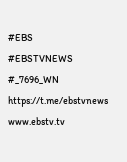#EBS
#EBSTVNEWS
#_7696_WN
https://t.me/ebstvnews
www.ebstv.tv